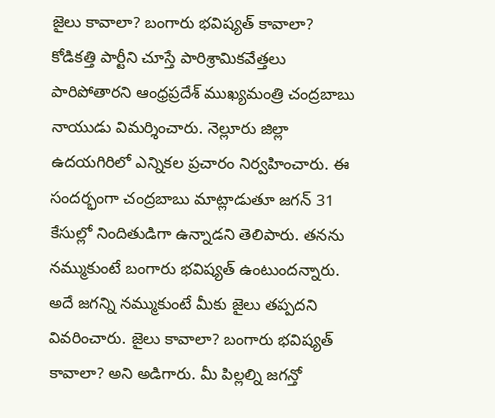జైలు కావాలా? బంగారు భవిష్యత్ కావాలా?
కోడికత్తి పార్టీని చూస్తే పారిశ్రామికవేత్తలు పారిపోతారని ఆంధ్రప్రదేశ్ ముఖ్యమంత్రి చంద్రబాబు నాయుడు విమర్శించారు. నెల్లూరు జిల్లా ఉదయగిరిలో ఎన్నికల ప్రచారం నిర్వహించారు. ఈ సందర్భంగా చంద్రబాబు మాట్లాడుతూ జగన్ 31 కేసుల్లో నిందితుడిగా ఉన్నాడని తెలిపారు. తనను నమ్ముకుంటే బంగారు భవిష్యత్ ఉంటుందన్నారు. అదే జగన్ని నమ్ముకుంటే మీకు జైలు తప్పదని వివరించారు. జైలు కావాలా? బంగారు భవిష్యత్ కావాలా? అని అడిగారు. మీ పిల్లల్ని జగన్తో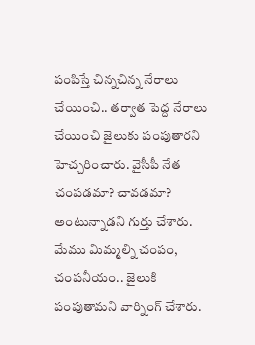పంపిస్తే చిన్నచిన్న నేరాలు చేయించి.. తర్వాత పెద్ద నేరాలు చేయించి జైలుకు పంపుతారని హెచ్చరించారు. వైసీపీ నేత చంపడమా? చావడమా? అంటున్నాడని గుర్తు చేశారు. మేము మిమ్మల్ని చంపం, చంపనీయం.. జైలుకి పంపుతామని వార్నింగ్ చేశారు.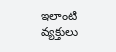ఇలాంటి వ్యక్తులు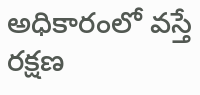అధికారంలో వస్తే రక్షణ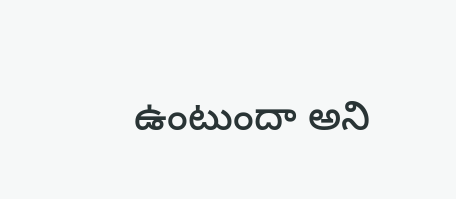ఉంటుందా అని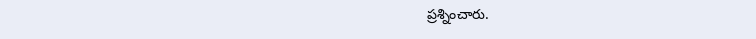ప్రశ్నించారు.